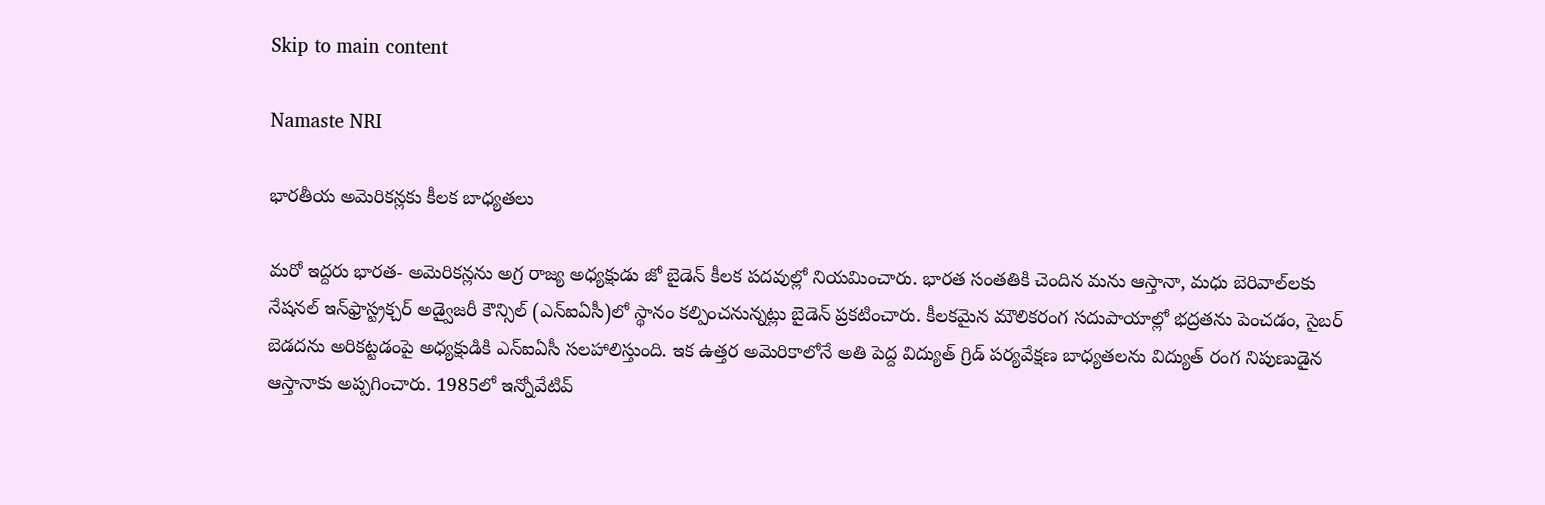Skip to main content

Namaste NRI

భారతీయ అమెరికన్లకు కీలక బాధ్యతలు

మరో ఇద్దరు భారత- అమెరికన్లను అగ్ర రాజ్య అధ్యక్షుడు జో బైడెన్‌ కీలక పదవుల్లో నియమించారు. భారత సంతతికి చెందిన మను ఆస్తానా, మధు బెరివాల్‌లకు  నేషనల్‌ ఇన్‌ఫ్రాస్ట్రక్చర్‌ అడ్వైజరీ కౌన్సిల్‌ (ఎన్‌ఐఏసీ)లో స్థానం కల్పించనున్నట్లు బైడెన్‌ ప్రకటించారు. కీలకమైన మౌలికరంగ సదుపాయాల్లో భద్రతను పెంచడం, సైబర్‌ బెడదను అరికట్టడంపై అధ్యక్షుడికి ఎన్‌ఐఏసీ సలహాలిస్తుంది. ఇక ఉత్తర అమెరికాలోనే అతి పెద్ద విద్యుత్‌ గ్రిడ్‌ పర్యవేక్షణ బాధ్యతలను విద్యుత్‌ రంగ నిపుణుడైన ఆస్తానాకు అప్పగించారు. 1985లో ఇన్నోవేటివ్‌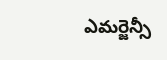ఎమర్జెన్సీ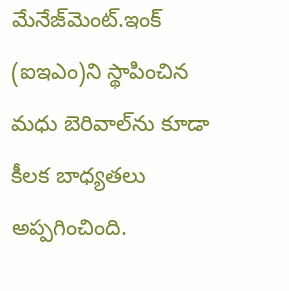మేనేజ్‌మెంట్‌.ఇంక్‌ (ఐఇఎం)ని స్థాపించిన మధు బెరివాల్‌ను కూడా కీలక బాధ్యతలు అప్పగించింది.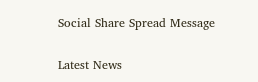Social Share Spread Message

Latest News